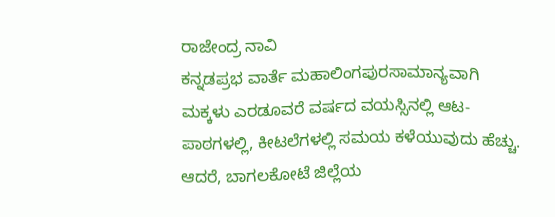ರಾಜೇಂದ್ರ ನಾವಿ
ಕನ್ನಡಪ್ರಭ ವಾರ್ತೆ ಮಹಾಲಿಂಗಪುರಸಾಮಾನ್ಯವಾಗಿ ಮಕ್ಕಳು ಎರಡೂವರೆ ವರ್ಷದ ವಯಸ್ಸಿನಲ್ಲಿ ಆಟ-ಪಾಠಗಳಲ್ಲಿ, ಕೀಟಲೆಗಳಲ್ಲಿ ಸಮಯ ಕಳೆಯುವುದು ಹೆಚ್ಚು. ಆದರೆ, ಬಾಗಲಕೋಟೆ ಜಿಲ್ಲೆಯ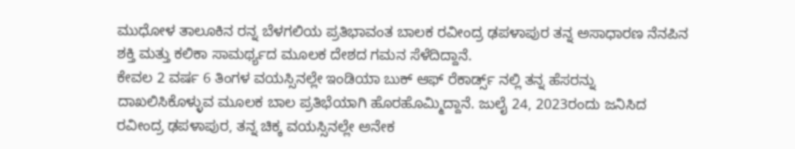ಮುಧೋಳ ತಾಲೂಕಿನ ರನ್ನ ಬೆಳಗಲಿಯ ಪ್ರತಿಭಾವಂತ ಬಾಲಕ ರವೀಂದ್ರ ಢಪಳಾಪುರ ತನ್ನ ಅಸಾಧಾರಣ ನೆನಪಿನ ಶಕ್ತಿ ಮತ್ತು ಕಲಿಕಾ ಸಾಮರ್ಥ್ಯದ ಮೂಲಕ ದೇಶದ ಗಮನ ಸೆಳೆದಿದ್ದಾನೆ.
ಕೇವಲ 2 ವರ್ಷ 6 ತಿಂಗಳ ವಯಸ್ಸಿನಲ್ಲೇ ಇಂಡಿಯಾ ಬುಕ್ ಆಫ್ ರೆಕಾರ್ಡ್ಸ್ ನಲ್ಲಿ ತನ್ನ ಹೆಸರನ್ನು ದಾಖಲಿಸಿಕೊಳ್ಳುವ ಮೂಲಕ ಬಾಲ ಪ್ರತಿಭೆಯಾಗಿ ಹೊರಹೊಮ್ಮಿದ್ದಾನೆ. ಜುಲೈ 24, 2023ರಂದು ಜನಿಸಿದ ರವೀಂದ್ರ ಢಪಳಾಪುರ, ತನ್ನ ಚಿಕ್ಕ ವಯಸ್ಸಿನಲ್ಲೇ ಅನೇಕ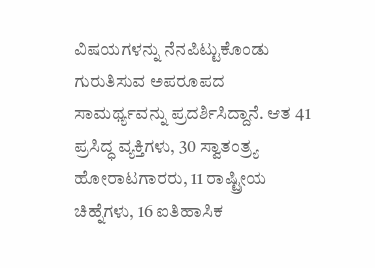ವಿಷಯಗಳನ್ನು ನೆನಪಿಟ್ಟುಕೊಂಡು ಗುರುತಿಸುವ ಅಪರೂಪದ ಸಾಮರ್ಥ್ಯವನ್ನು ಪ್ರದರ್ಶಿಸಿದ್ದಾನೆ. ಆತ 41 ಪ್ರಸಿದ್ಧ ವ್ಯಕ್ತಿಗಳು, 30 ಸ್ವಾತಂತ್ರ್ಯ ಹೋರಾಟಗಾರರು, 11 ರಾಷ್ಟ್ರೀಯ ಚಿಹ್ನೆಗಳು, 16 ಐತಿಹಾಸಿಕ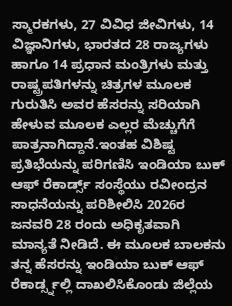ಸ್ಮಾರಕಗಳು, 27 ವಿವಿಧ ಜೀವಿಗಳು, 14 ವಿಜ್ಞಾನಿಗಳು, ಭಾರತದ 28 ರಾಜ್ಯಗಳು ಹಾಗೂ 14 ಪ್ರಧಾನ ಮಂತ್ರಿಗಳು ಮತ್ತು ರಾಷ್ಟ್ರಪತಿಗಳನ್ನು ಚಿತ್ರಗಳ ಮೂಲಕ ಗುರುತಿಸಿ ಅವರ ಹೆಸರನ್ನು ಸರಿಯಾಗಿ ಹೇಳುವ ಮೂಲಕ ಎಲ್ಲರ ಮೆಚ್ಚುಗೆಗೆ ಪಾತ್ರನಾಗಿದ್ದಾನೆ.ಇಂತಹ ವಿಶಿಷ್ಟ ಪ್ರತಿಭೆಯನ್ನು ಪರಿಗಣಿಸಿ ಇಂಡಿಯಾ ಬುಕ್ ಆಫ್ ರೆಕಾರ್ಡ್ಸ್ ಸಂಸ್ಥೆಯು ರವೀಂದ್ರನ ಸಾಧನೆಯನ್ನು ಪರಿಶೀಲಿಸಿ 2026ರ ಜನವರಿ 28 ರಂದು ಅಧಿಕೃತವಾಗಿ ಮಾನ್ಯತೆ ನೀಡಿದೆ. ಈ ಮೂಲಕ ಬಾಲಕನು ತನ್ನ ಹೆಸರನ್ನು ಇಂಡಿಯಾ ಬುಕ್ ಆಫ್ ರೆಕಾರ್ಡ್ಸ್ನಲ್ಲಿ ದಾಖಲಿಸಿಕೊಂಡು ಜಿಲ್ಲೆಯ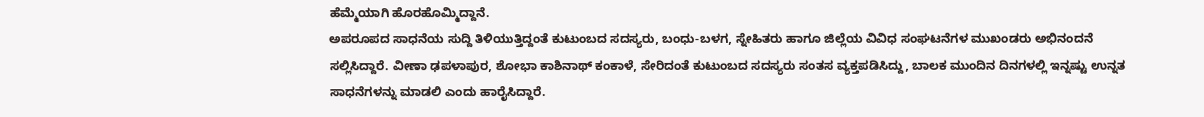ಹೆಮ್ಮೆಯಾಗಿ ಹೊರಹೊಮ್ಮಿದ್ದಾನೆ.
ಅಪರೂಪದ ಸಾಧನೆಯ ಸುದ್ದಿ ತಿಳಿಯುತ್ತಿದ್ದಂತೆ ಕುಟುಂಬದ ಸದಸ್ಯರು, ಬಂಧು-ಬಳಗ, ಸ್ನೇಹಿತರು ಹಾಗೂ ಜಿಲ್ಲೆಯ ವಿವಿಧ ಸಂಘಟನೆಗಳ ಮುಖಂಡರು ಅಭಿನಂದನೆ ಸಲ್ಲಿಸಿದ್ದಾರೆ. ವೀಣಾ ಢಪಳಾಪುರ, ಶೋಭಾ ಕಾಶಿನಾಥ್ ಕಂಕಾಳೆ, ಸೇರಿದಂತೆ ಕುಟುಂಬದ ಸದಸ್ಯರು ಸಂತಸ ವ್ಯಕ್ತಪಡಿಸಿದ್ದು, ಬಾಲಕ ಮುಂದಿನ ದಿನಗಳಲ್ಲಿ ಇನ್ನಷ್ಟು ಉನ್ನತ ಸಾಧನೆಗಳನ್ನು ಮಾಡಲಿ ಎಂದು ಹಾರೈಸಿದ್ದಾರೆ.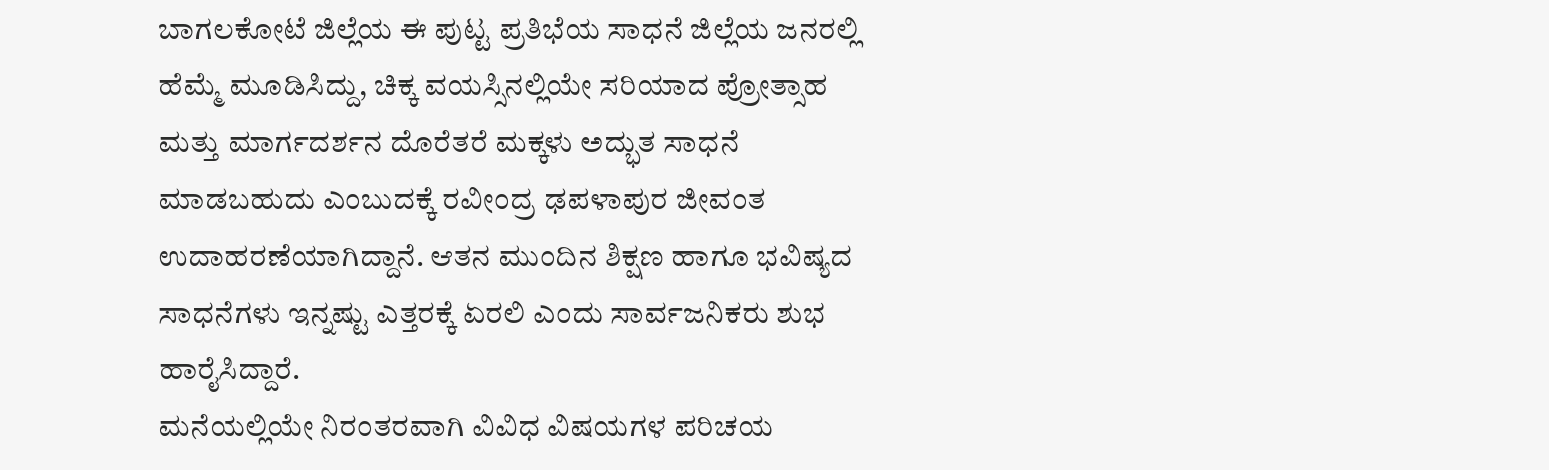ಬಾಗಲಕೋಟೆ ಜಿಲ್ಲೆಯ ಈ ಪುಟ್ಟ ಪ್ರತಿಭೆಯ ಸಾಧನೆ ಜಿಲ್ಲೆಯ ಜನರಲ್ಲಿ ಹೆಮ್ಮೆ ಮೂಡಿಸಿದ್ದು, ಚಿಕ್ಕ ವಯಸ್ಸಿನಲ್ಲಿಯೇ ಸರಿಯಾದ ಪ್ರೋತ್ಸಾಹ ಮತ್ತು ಮಾರ್ಗದರ್ಶನ ದೊರೆತರೆ ಮಕ್ಕಳು ಅದ್ಭುತ ಸಾಧನೆ ಮಾಡಬಹುದು ಎಂಬುದಕ್ಕೆ ರವೀಂದ್ರ ಢಪಳಾಪುರ ಜೀವಂತ ಉದಾಹರಣೆಯಾಗಿದ್ದಾನೆ. ಆತನ ಮುಂದಿನ ಶಿಕ್ಷಣ ಹಾಗೂ ಭವಿಷ್ಯದ ಸಾಧನೆಗಳು ಇನ್ನಷ್ಟು ಎತ್ತರಕ್ಕೆ ಏರಲಿ ಎಂದು ಸಾರ್ವಜನಿಕರು ಶುಭ ಹಾರೈಸಿದ್ದಾರೆ.
ಮನೆಯಲ್ಲಿಯೇ ನಿರಂತರವಾಗಿ ವಿವಿಧ ವಿಷಯಗಳ ಪರಿಚಯ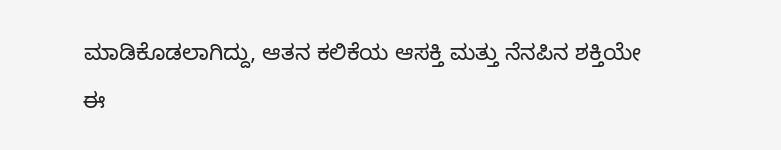ಮಾಡಿಕೊಡಲಾಗಿದ್ದು, ಆತನ ಕಲಿಕೆಯ ಆಸಕ್ತಿ ಮತ್ತು ನೆನಪಿನ ಶಕ್ತಿಯೇ ಈ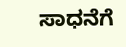ಸಾಧನೆಗೆ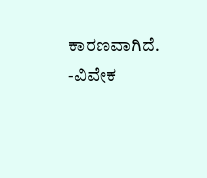ಕಾರಣವಾಗಿದೆ.
-ವಿವೇಕ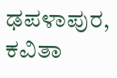ಢಪಳಾಪುರ, ಕವಿತಾ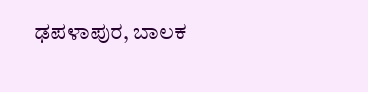ಢಪಳಾಪುರ, ಬಾಲಕ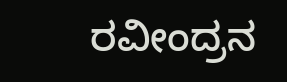ರವೀಂದ್ರನ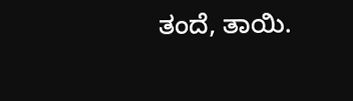ತಂದೆ, ತಾಯಿ.